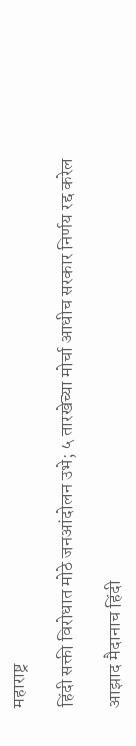महाराष्ट्र

हिंदी सक्ती विरोधात मोठे जनआंदोलन उभे; ५ तारखेच्या मोर्चा आधीच सरकार निर्णय रद्द करेल

आझाद मैदानाच हिंदी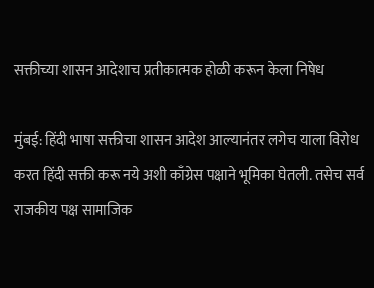सक्तीच्या शासन आदेशाच प्रतीकात्मक होळी करून केला निषेध

मुंबई: हिंदी भाषा सक्तीचा शासन आदेश आल्यानंतर लगेच याला विरोध करत हिंदी सक्ती करू नये अशी काँग्रेस पक्षाने भूमिका घेतली. तसेच सर्व राजकीय पक्ष सामाजिक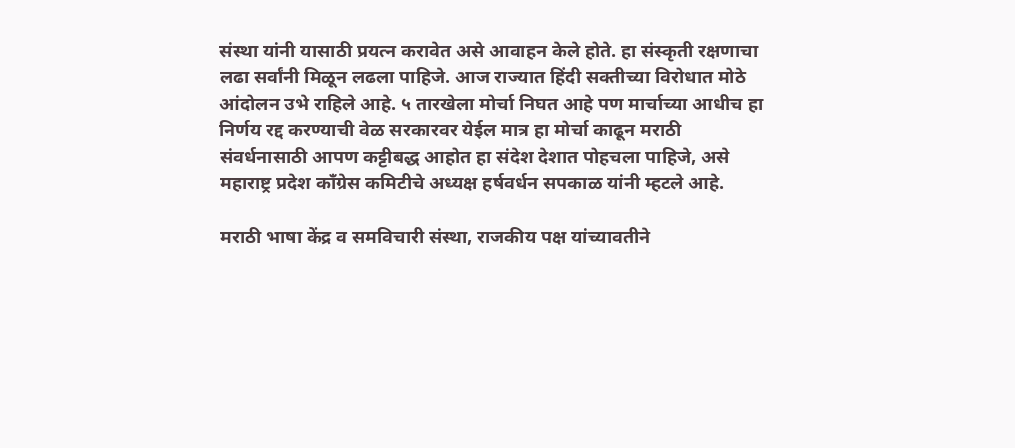संस्था यांनी यासाठी प्रयत्न करावेत असे आवाहन केले होते. हा संस्कृती रक्षणाचा लढा सर्वांनी मिळून लढला पाहिजे. आज राज्यात हिंदी सक्तीच्या विरोधात मोठे आंदोलन उभे राहिले आहे. ५ तारखेला मोर्चा निघत आहे पण मार्चाच्या आधीच हा निर्णय रद्द करण्याची वेळ सरकारवर येईल मात्र हा मोर्चा काढून मराठी संवर्धनासाठी आपण कट्टीबद्ध आहोत हा संदेश देशात पोहचला पाहिजे, असे महाराष्ट्र प्रदेश काँग्रेस कमिटीचे अध्यक्ष हर्षवर्धन सपकाळ यांनी म्हटले आहे.

मराठी भाषा केंद्र व समविचारी संस्था, राजकीय पक्ष यांच्यावतीने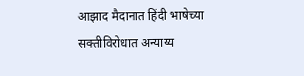आझाद मैदानात हिंदी भाषेच्या सक्तीविरोधात अन्याय्य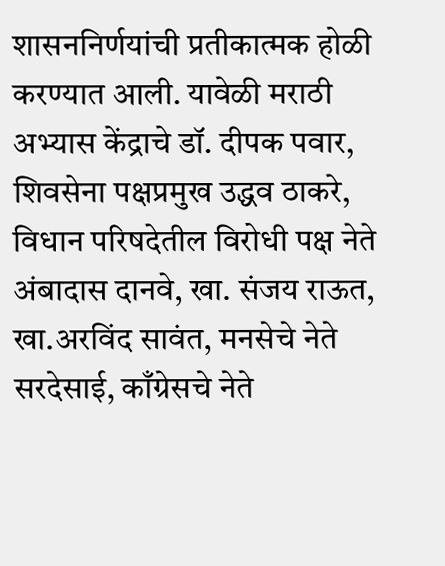शासननिर्णयांची प्रतीकात्मक होळी करण्यात आली. यावेळी मराठी अभ्यास केंद्राचे डॉ. दीपक पवार, शिवसेना पक्षप्रमुख उद्धव ठाकरे, विधान परिषदेतील विरोधी पक्ष नेते अंबादास दानवे, खा. संजय राऊत, खा.अरविंद सावंत, मनसेचे नेते सरदेसाई, काँग्रेसचे नेते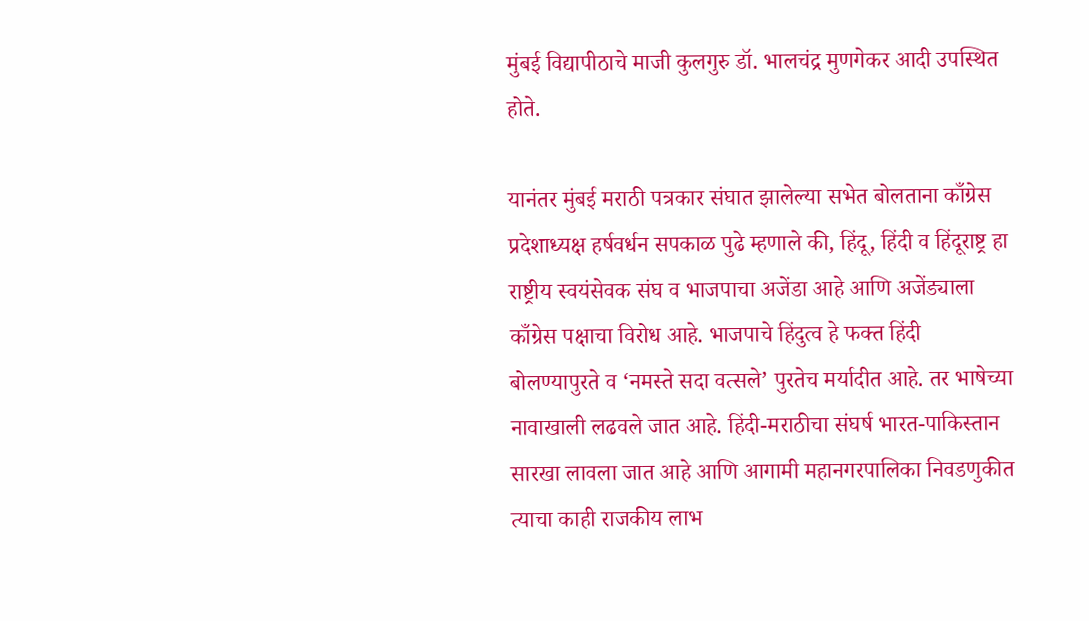मुंबई विद्यापीठाचे माजी कुलगुरु डॉ. भालचंद्र मुणगेकर आदी उपस्थित होते.

यानंतर मुंबई मराठी पत्रकार संघात झालेल्या सभेत बोलताना काँग्रेस प्रदेशाध्यक्ष हर्षवर्धन सपकाळ पुढे म्हणाले की, हिंदू, हिंदी व हिंदूराष्ट्र हा राष्ट्रीय स्वयंसेवक संघ व भाजपाचा अजेंडा आहे आणि अजेंड्याला काँग्रेस पक्षाचा विरोध आहे. भाजपाचे हिंदुत्व हे फक्त हिंदी बोलण्यापुरते व ‘नमस्ते सदा वत्सले’ पुरतेच मर्यादीत आहे. तर भाषेच्या नावाखाली लढवले जात आहे. हिंदी-मराठीचा संघर्ष भारत-पाकिस्तान सारखा लावला जात आहे आणि आगामी महानगरपालिका निवडणुकीत त्याचा काही राजकीय लाभ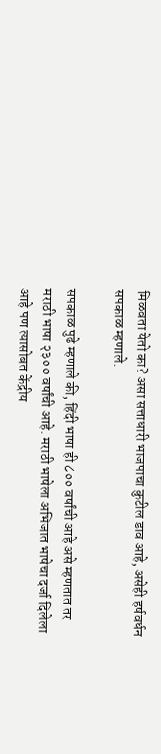मिळवता येतो का? असा सत्ताधारी भाजपाचा कुटील डाव आहे, असेही हर्षवर्धन सपकाळ म्हणाले.

सपकाळ पुढे म्हणाले की, हिंदी भाषा ही ८०० वर्षांची आहे असे म्हणतात तर मराठी भाषा २३०० वर्षांची आहे. मराठी भाषेला अभिजात भाषेचा दर्जा दिलेला आहे पण त्यासोबत केंद्रीय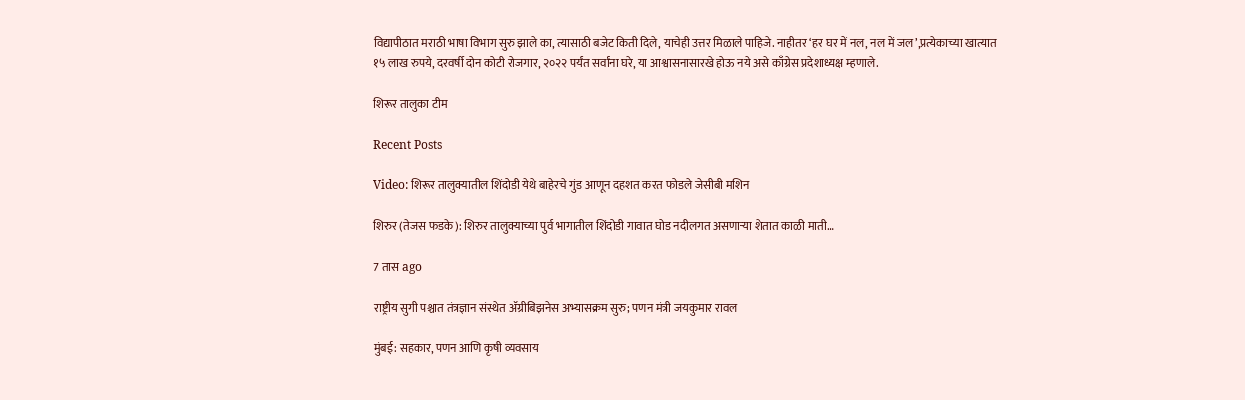विद्यापीठात मराठी भाषा विभाग सुरु झाले का, त्यासाठी बजेट किती दिले, याचेही उत्तर मिळाले पाहिजे. नाहीतर ‘हर घर में नल, नल में जल’,प्रत्येकाच्या खात्यात १५ लाख रुपये, दरवर्षी दोन कोटी रोजगार, २०२२ पर्यंत सर्वांना घरे, या आश्वासनासारखे होऊ नये असे काँग्रेस प्रदेशाध्यक्ष म्हणाले.

शिरूर तालुका टीम

Recent Posts

Video: शिरूर तालुक्यातील शिंदोडी येथे बाहेरचे गुंड आणून दहशत करत फोडले जेसीबी मशिन

शिरुर (तेजस फडके): शिरुर तालुक्याच्या पुर्व भागातील शिंदोडी गावात घोड नदीलगत असणाऱ्या शेतात काळी माती…

7 तास ago

राष्ट्रीय सुगी पश्चात तंत्रज्ञान संस्थेत ॲग्रीबिझनेस अभ्यासक्रम सुरु; पणन मंत्री जयकुमार रावल

मुंबई: सहकार, पणन आणि कृषी व्यवसाय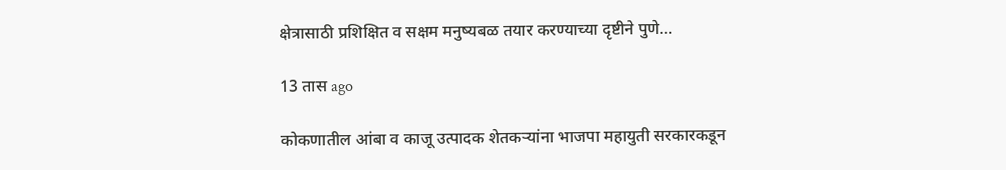क्षेत्रासाठी प्रशिक्षित व सक्षम मनुष्यबळ तयार करण्याच्या दृष्टीने पुणे…

13 तास ago

कोकणातील आंबा व काजू उत्पादक शेतकऱ्यांना भाजपा महायुती सरकारकडून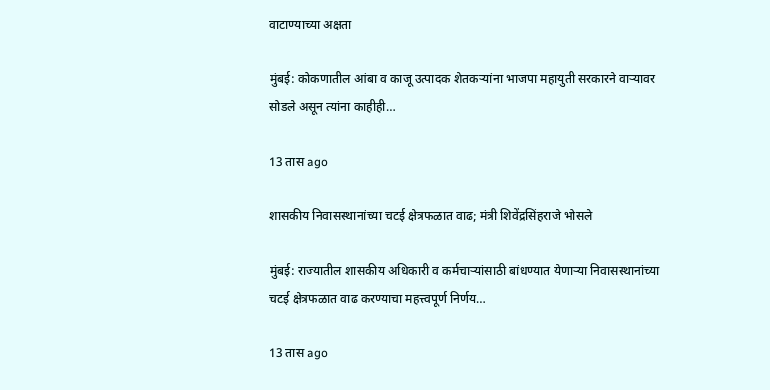वाटाण्याच्या अक्षता

मुंबई: कोकणातील आंबा व काजू उत्पादक शेतकऱ्यांना भाजपा महायुती सरकारने वाऱ्यावर सोडले असून त्यांना काहीही…

13 तास ago

शासकीय निवासस्थानांच्या चटई क्षेत्रफळात वाढ; मंत्री शिवेंद्रसिंहराजे भोसले

मुंबई: राज्यातील शासकीय अधिकारी व कर्मचाऱ्यांसाठी बांधण्यात येणाऱ्या निवासस्थानांच्या चटई क्षेत्रफळात वाढ करण्याचा महत्त्वपूर्ण निर्णय…

13 तास ago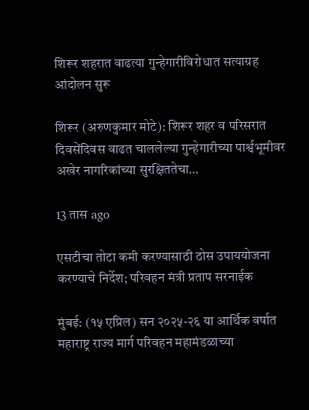शिरूर शहरात वाढत्या गुन्हेगारीविरोधात सत्याग्रह आंदोलन सुरू

शिरूर (अरुणकुमार मोटे): शिरूर शहर व परिसरात दिवसेंदिवस वाढत चाललेल्या गुन्हेगारीच्या पार्श्वभूमीवर अखेर नागरिकांच्या सुरक्षिततेचा…

13 तास ago

एसटीचा तोटा कमी करण्यासाठी ठोस उपाययोजना करण्याचे निर्देश; परिवहन मंत्री प्रताप सरनाईक

मुंबई: (१५ एप्रिल) सन २०२५-२६ या आर्थिक वर्षात महाराष्ट्र राज्य मार्ग परिवहन महामंडळाच्या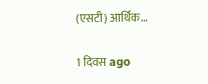(एसटी) आर्थिक…

1 दिवस ago